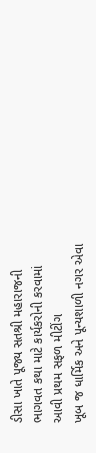ડીસા ખાતે પૂજ્ય સતશ્રી મહારાજની ભાગવત કથા માટે કાર્યકરોની કરવામાં આવી પ્રથમ સફળ મીટીંગ
ખૂબ જ ધાર્મિક અને પૂન્યશાળી નગર એવા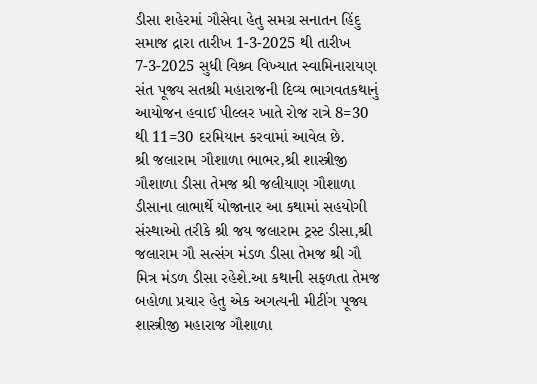ડીસા શહેરમાં ગૌસેવા હેતુ સમગ્ર સનાતન હિંદુ સમાજ દ્રારા તારીખ 1-3-2025 થી તારીખ 7-3-2025 સુધી વિશ્ર્વ વિખ્યાત સ્વામિનારાયણ સંત પૂજ્ય સતશ્રી મહારાજની દિવ્ય ભાગવતકથાનું આયોજન હવાઈ પીલ્લર ખાતે રોજ રાત્રે 8=30 થી 11=30 દરમિયાન કરવામાં આવેલ છે.
શ્રી જલારામ ગૌશાળા ભાભર,શ્રી શાસ્ત્રીજી ગૌશાળા ડીસા તેમજ શ્રી જલીયાણ ગૌશાળા ડીસાના લાભાર્થે યોજાનાર આ કથામાં સહયોગી સંસ્થાઓ તરીકે શ્રી જય જલારામ ટ્રસ્ટ ડીસા,શ્રી જલારામ ગૌ સત્સંગ મંડળ ડીસા તેમજ શ્રી ગૌ મિત્ર મંડળ ડીસા રહેશે.આ કથાની સફળતા તેમજ બહોળા પ્રચાર હેતુ એક અગત્યની મીટીંગ પૂજ્ય શાસ્ત્રીજી મહારાજ ગૌશાળા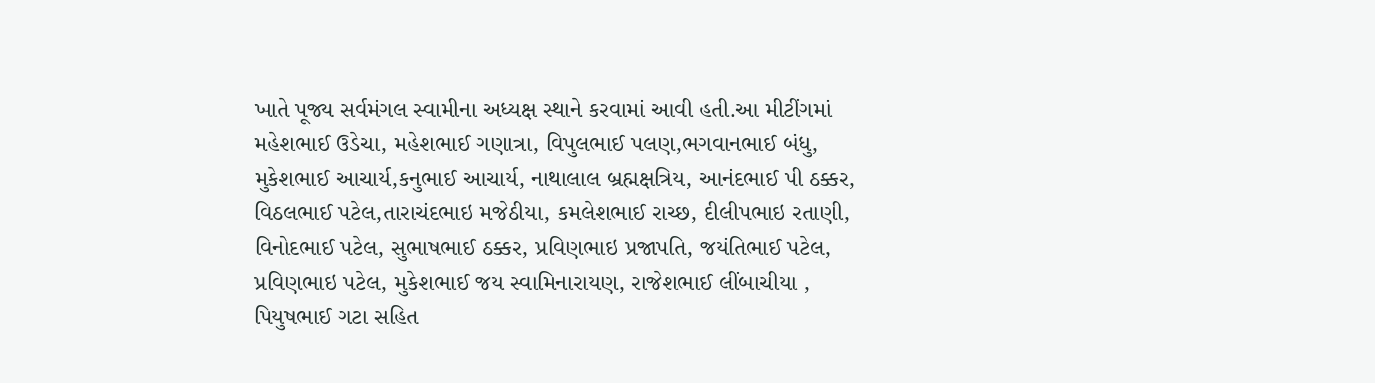ખાતે પૂજ્ય સર્વમંગલ સ્વામીના અધ્યક્ષ સ્થાને કરવામાં આવી હતી.આ મીટીંગમાં મહેશભાઈ ઉડેચા, મહેશભાઈ ગણાત્રા, વિપુલભાઈ પલણ,ભગવાનભાઈ બંધુ, મુકેશભાઈ આચાર્ય,કનુભાઈ આચાર્ય, નાથાલાલ બ્રહ્મક્ષત્રિય, આનંદભાઈ પી ઠક્કર, વિઠલભાઈ પટેલ,તારાચંદભાઇ મજેઠીયા, કમલેશભાઈ રાચ્છ, દીલીપભાઇ રતાણી, વિનોદભાઈ પટેલ, સુભાષભાઈ ઠક્કર, પ્રવિણભાઇ પ્રજાપતિ, જયંતિભાઈ પટેલ, પ્રવિણભાઇ પટેલ, મુકેશભાઈ જય સ્વામિનારાયણ, રાજેશભાઈ લીંબાચીયા , પિયુષભાઈ ગટા સહિત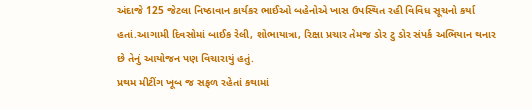અંદાજે 125 જેટલા નિષ્ઠાવાન કાર્યકર ભાઈઓ બહેનોએ ખાસ ઉપસ્થિત રહી વિવિધ સૂચનો કર્યા હતાં.આગામી દિવસોમાં બાઈક રેલી, શોભાયાત્રા, રિક્ષા પ્રચાર તેમજ ડોર ટુ ડોર સંપર્ક અભિયાન થનાર છે તેનું આયોજન પણ વિચારાયું હતું.
પ્રથમ મીટીંગ ખૂબ જ સફળ રહેતાં કથામાં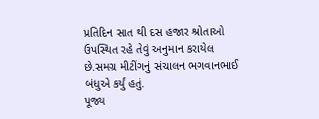પ્રતિદિન સાત થી દસ હજાર શ્રોતાઓ ઉપસ્થિત રહે તેવું અનુમાન કરાયેલ છે.સમગ્ર મીટીંગનું સંચાલન ભગવાનભાઈ બંધુએ કર્યું હતું.
પૂજ્ય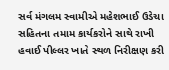સર્વ મંગલમ સ્વામીએ મહેશભાઈ ઉડેચા સહિતના તમામ કાર્યકરોને સાથે રાખી હવાઈ પીલ્લર ખાતે સ્થળ નિરીક્ષણ કરી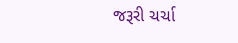જરૂરી ચર્ચા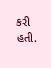કરી હતી.